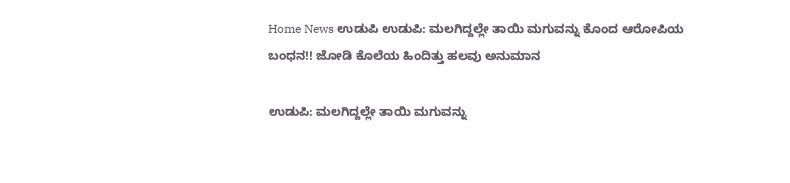Home News ಉಡುಪಿ ಉಡುಪಿ: ಮಲಗಿದ್ದಲ್ಲೇ ತಾಯಿ ಮಗುವನ್ನು ಕೊಂದ ಆರೋಪಿಯ ಬಂಧನ!! ಜೋಡಿ ಕೊಲೆಯ ಹಿಂದಿತ್ತು ಹಲವು ಅನುಮಾನ

ಉಡುಪಿ: ಮಲಗಿದ್ದಲ್ಲೇ ತಾಯಿ ಮಗುವನ್ನು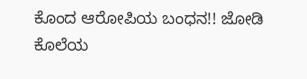ಕೊಂದ ಆರೋಪಿಯ ಬಂಧನ!! ಜೋಡಿ ಕೊಲೆಯ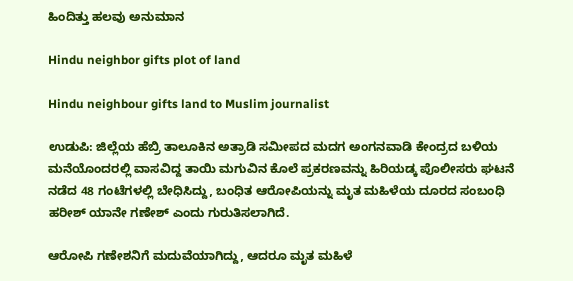ಹಿಂದಿತ್ತು ಹಲವು ಅನುಮಾನ

Hindu neighbor gifts plot of land

Hindu neighbour gifts land to Muslim journalist

ಉಡುಪಿ: ಜಿಲ್ಲೆಯ ಹೆಬ್ರಿ ತಾಲೂಕಿನ ಅತ್ರಾಡಿ ಸಮೀಪದ ಮದಗ ಅಂಗನವಾಡಿ ಕೇಂದ್ರದ ಬಳಿಯ ಮನೆಯೊಂದರಲ್ಲಿ ವಾಸವಿದ್ದ ತಾಯಿ ಮಗುವಿನ ಕೊಲೆ ಪ್ರಕರಣವನ್ನು ಹಿರಿಯಡ್ಕ ಪೊಲೀಸರು ಘಟನೆ ನಡೆದ 48 ಗಂಟೆಗಳಲ್ಲಿ ಬೇಧಿಸಿದ್ದು, ಬಂಧಿತ ಆರೋಪಿಯನ್ನು ಮೃತ ಮಹಿಳೆಯ ದೂರದ ಸಂಬಂಧಿ ಹರೀಶ್ ಯಾನೇ ಗಣೇಶ್ ಎಂದು ಗುರುತಿಸಲಾಗಿದೆ.

ಆರೋಪಿ ಗಣೇಶನಿಗೆ ಮದುವೆಯಾಗಿದ್ದು, ಆದರೂ ಮೃತ ಮಹಿಳೆ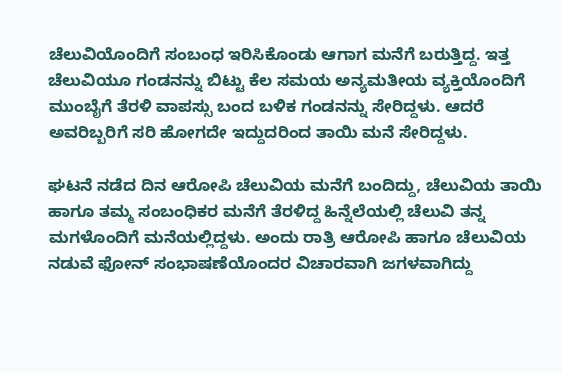ಚೆಲುವಿಯೊಂದಿಗೆ ಸಂಬಂಧ ಇರಿಸಿಕೊಂಡು ಆಗಾಗ ಮನೆಗೆ ಬರುತ್ತಿದ್ದ. ಇತ್ತ ಚೆಲುವಿಯೂ ಗಂಡನನ್ನು ಬಿಟ್ಟು ಕೆಲ ಸಮಯ ಅನ್ಯಮತೀಯ ವ್ಯಕ್ತಿಯೊಂದಿಗೆ ಮುಂಬೈಗೆ ತೆರಳಿ ವಾಪಸ್ಸು ಬಂದ ಬಳಿಕ ಗಂಡನನ್ನು ಸೇರಿದ್ದಳು. ಆದರೆ ಅವರಿಬ್ಬರಿಗೆ ಸರಿ ಹೋಗದೇ ಇದ್ದುದರಿಂದ ತಾಯಿ ಮನೆ ಸೇರಿದ್ದಳು.

ಘಟನೆ ನಡೆದ ದಿನ ಆರೋಪಿ ಚೆಲುವಿಯ ಮನೆಗೆ ಬಂದಿದ್ದು, ಚೆಲುವಿಯ ತಾಯಿ ಹಾಗೂ ತಮ್ಮ ಸಂಬಂಧಿಕರ ಮನೆಗೆ ತೆರಳಿದ್ದ ಹಿನ್ನೆಲೆಯಲ್ಲಿ ಚೆಲುವಿ ತನ್ನ ಮಗಳೊಂದಿಗೆ ಮನೆಯಲ್ಲಿದ್ದಳು. ಅಂದು ರಾತ್ರಿ ಆರೋಪಿ ಹಾಗೂ ಚೆಲುವಿಯ ನಡುವೆ ಫೋನ್ ಸಂಭಾಷಣೆಯೊಂದರ ವಿಚಾರವಾಗಿ ಜಗಳವಾಗಿದ್ದು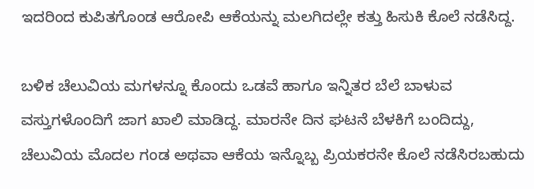ಇದರಿಂದ ಕುಪಿತಗೊಂಡ ಆರೋಪಿ ಆಕೆಯನ್ನು ಮಲಗಿದಲ್ಲೇ ಕತ್ತು ಹಿಸುಕಿ ಕೊಲೆ ನಡೆಸಿದ್ದ.

ಬಳಿಕ ಚೆಲುವಿಯ ಮಗಳನ್ನೂ ಕೊಂದು ಒಡವೆ ಹಾಗೂ ಇನ್ನಿತರ ಬೆಲೆ ಬಾಳುವ ವಸ್ತುಗಳೊಂದಿಗೆ ಜಾಗ ಖಾಲಿ ಮಾಡಿದ್ದ. ಮಾರನೇ ದಿನ ಘಟನೆ ಬೆಳಕಿಗೆ ಬಂದಿದ್ದು, ಚೆಲುವಿಯ ಮೊದಲ ಗಂಡ ಅಥವಾ ಆಕೆಯ ಇನ್ನೊಬ್ಬ ಪ್ರಿಯಕರನೇ ಕೊಲೆ ನಡೆಸಿರಬಹುದು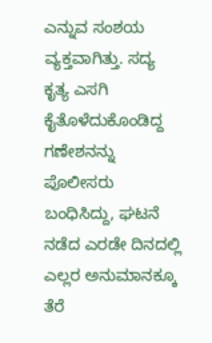ಎನ್ನುವ ಸಂಶಯ ವ್ಯಕ್ತವಾಗಿತ್ತು. ಸದ್ಯ ಕೃತ್ಯ ಎಸಗಿ ಕೈತೊಳೆದುಕೊಂಡಿದ್ದ ಗಣೇಶನನ್ನು ಪೊಲೀಸರು ಬಂಧಿಸಿದ್ದು, ಘಟನೆ ನಡೆದ ಎರಡೇ ದಿನದಲ್ಲಿ ಎಲ್ಲರ ಅನುಮಾನಕ್ಕೂ ತೆರೆ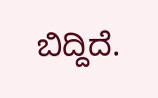ಬಿದ್ದಿದೆ.